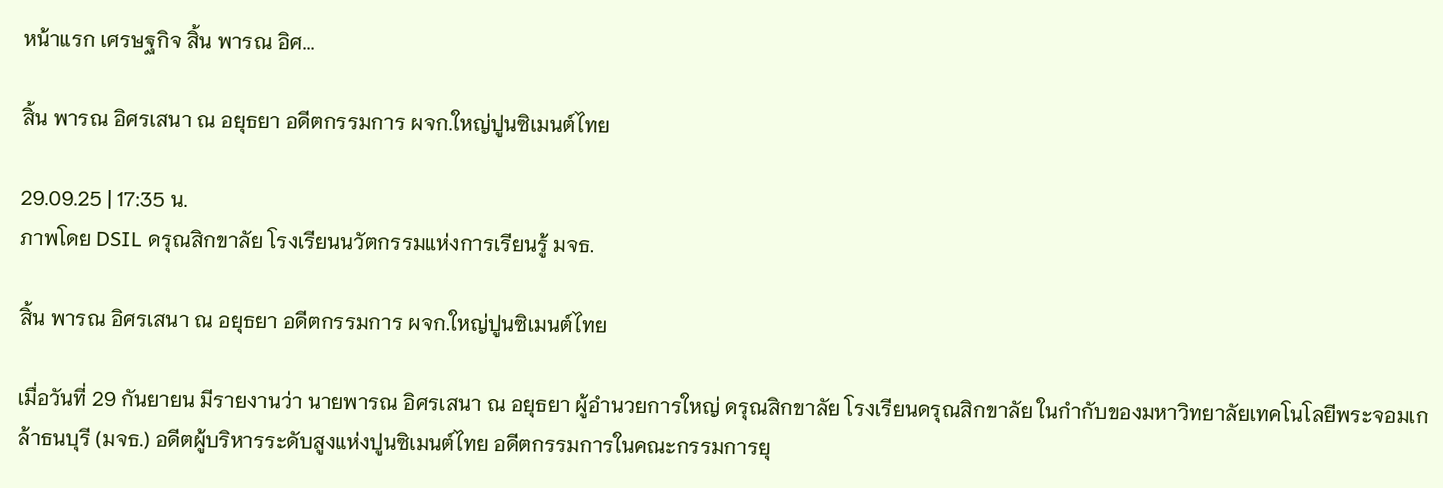หน้าแรก เศรษฐกิจ สิ้น พารณ อิศ...

สิ้น พารณ อิศรเสนา ณ อยุธยา อดีตกรรมการ ผจก.ใหญ่ปูนซิเมนต์ไทย

29.09.25 | 17:35 น.
ภาพโดย DSIL ดรุณสิกขาลัย โรงเรียนนวัตกรรมแห่งการเรียนรู้ มจธ.

สิ้น พารณ อิศรเสนา ณ อยุธยา อดีตกรรมการ ผจก.ใหญ่ปูนซิเมนต์ไทย

เมื่อวันที่ 29 กันยายน มีรายงานว่า นายพารณ อิศรเสนา ณ อยุธยา ผู้อำนวยการใหญ่ ดรุณสิกขาลัย โรงเรียนดรุณสิกขาลัย ในกำกับของมหาวิทยาลัยเทคโนโลยีพระจอมเกล้าธนบุรี (มจธ.) อดีตผู้บริหารระดับสูงแห่งปูนซิเมนต์ไทย อดีตกรรมการในคณะกรรมการยุ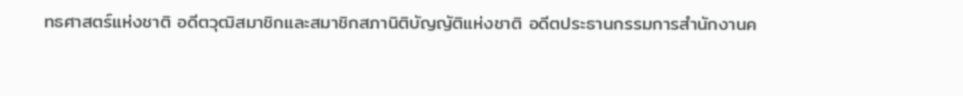ทธศาสตร์แห่งชาติ อดีตวุฒิสมาชิกและสมาชิกสภานิติบัญญัติแห่งชาติ อดีตประธานกรรมการสำนักงานค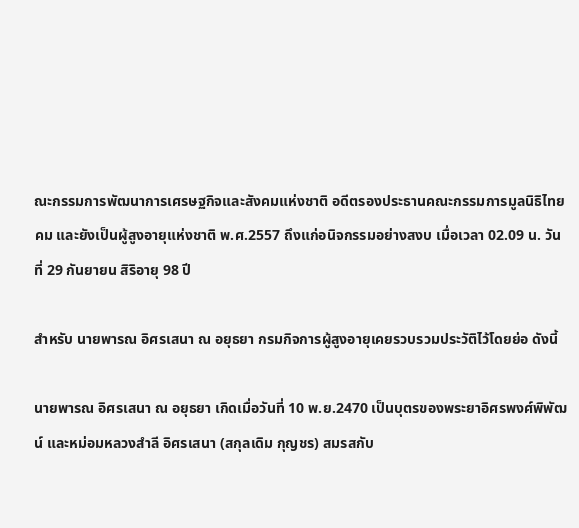ณะกรรมการพัฒนาการเศรษฐกิจและสังคมแห่งชาติ อดีตรองประธานคณะกรรมการมูลนิธิไทยคม และยังเป็นผู้สูงอายุแห่งชาติ พ.ศ.2557 ถึงแก่อนิจกรรมอย่างสงบ เมื่อเวลา 02.09 น. วันที่ 29 กันยายน สิริอายุ 98 ปี

สำหรับ นายพารณ อิศรเสนา ณ อยุธยา กรมกิจการผู้สูงอายุเคยรวบรวมประวัติไว้โดยย่อ ดังนี้

นายพารณ อิศรเสนา ณ อยุธยา เกิดเมื่อวันที่ 10 พ.ย.2470 เป็นบุตรของพระยาอิศรพงศ์พิพัฒน์ และหม่อมหลวงสำลี อิศรเสนา (สกุลเดิม กุญชร) สมรสกับ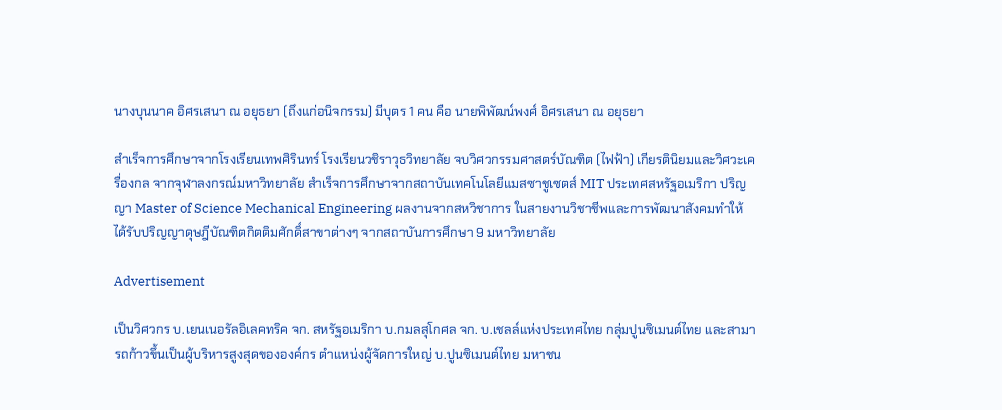นางบุนนาค อิศรเสนา ณ อยุธยา (ถึงแก่อนิจกรรม) มีบุตร 1 คน คือ นายพิพัฒน์พงศ์ อิศรเสนา ณ อยุธยา

สำเร็จการศึกษาจากโรงเรียนเทพศิรินทร์ โรงเรียนวชิราวุธวิทยาลัย จบวิศวกรรมศาสตร์บัณฑิต (ไฟฟ้า) เกียรตินิยมและวิศวะเครื่องกล จากจุฬาลงกรณ์มหาวิทยาลัย สำเร็จการศึกษาจากสถาบันเทคโนโลยีแมสซาชูเซตส์ MIT ประเทศสหรัฐอเมริกา ปริญญา Master of Science Mechanical Engineering ผลงานจากสหวิชาการ ในสายงานวิชาชีพและการพัฒนาสังคมทำให้ได้รับปริญญาดุษฎีบัณฑิตกิตติมศักดิ์สาขาต่างๆ จากสถาบันการศึกษา 9 มหาวิทยาลัย

Advertisement

เป็นวิศวกร บ.เยนเนอรัลอิเลคทริค จก. สหรัฐอเมริกา บ.กมลสุโกศล จก. บ.เชลล์แห่งประเทศไทย กลุ่มปูนซิเมนต์ไทย และสามารถก้าวขึ้นเป็นผู้บริหารสูงสุดขององค์กร ตำแหน่งผู้จัดการใหญ่ บ.ปูนซิเมนต์ไทย มหาชน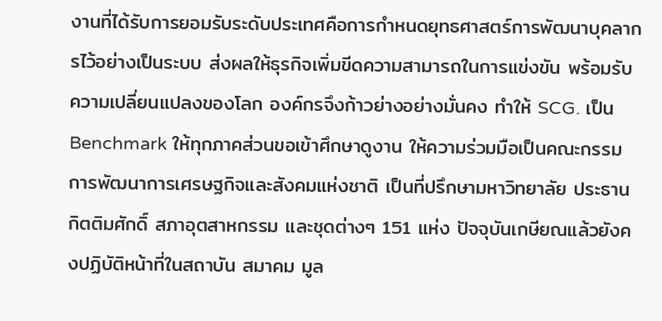งานที่ได้รับการยอมรับระดับประเทศคือการกำหนดยุทธศาสตร์การพัฒนาบุคลากรไว้อย่างเป็นระบบ ส่งผลให้ธุรกิจเพิ่มขีดความสามารถในการแข่งขัน พร้อมรับความเปลี่ยนแปลงของโลก องค์กรจึงก้าวย่างอย่างมั่นคง ทำให้ SCG. เป็น Benchmark ให้ทุกภาคส่วนขอเข้าศึกษาดูงาน ให้ความร่วมมือเป็นคณะกรรมการพัฒนาการเศรษฐกิจและสังคมแห่งชาติ เป็นที่ปรึกษามหาวิทยาลัย ประธานกิตติมศักดิ์ สภาอุตสาหกรรม และชุดต่างๆ 151 แห่ง ปัจจุบันเกษียณแล้วยังคงปฏิบัติหน้าที่ในสถาบัน สมาคม มูล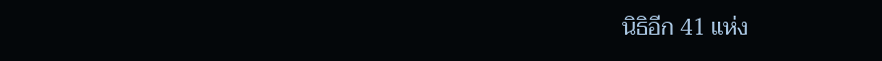นิธิอีก 41 แห่ง